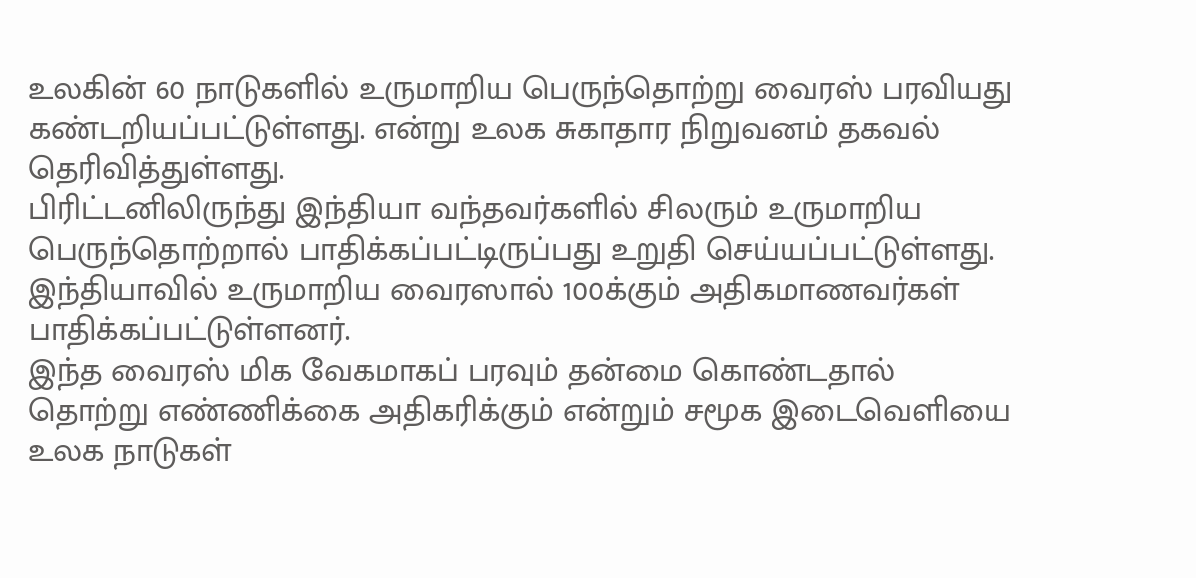உலகின் 60 நாடுகளில் உருமாறிய பெருந்தொற்று வைரஸ் பரவியது கண்டறியப்பட்டுள்ளது. என்று உலக சுகாதார நிறுவனம் தகவல் தெரிவித்துள்ளது.
பிரிட்டனிலிருந்து இந்தியா வந்தவர்களில் சிலரும் உருமாறிய பெருந்தொற்றால் பாதிக்கப்பட்டிருப்பது உறுதி செய்யப்பட்டுள்ளது. இந்தியாவில் உருமாறிய வைரஸால் 100க்கும் அதிகமாணவர்கள் பாதிக்கப்பட்டுள்ளனர்.
இந்த வைரஸ் மிக வேகமாகப் பரவும் தன்மை கொண்டதால் தொற்று எண்ணிக்கை அதிகரிக்கும் என்றும் சமூக இடைவெளியை உலக நாடுகள்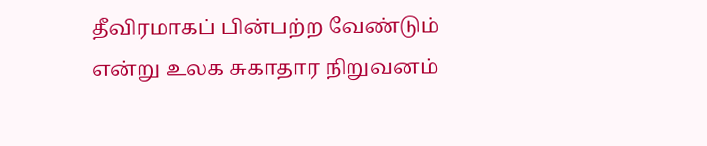தீவிரமாகப் பின்பற்ற வேண்டும் என்று உலக சுகாதார நிறுவனம்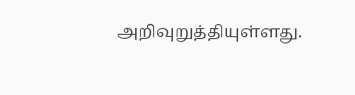அறிவுறுத்தியுள்ளது.